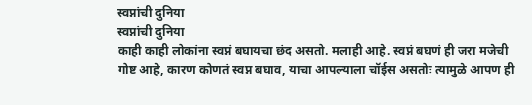स्वप्नांची दुनिया
स्वप्नांची दुनिया
काही काही लोकांना स्वप्नं बघायचा छंद असतो. मलाही आहे. स्वप्नं बघणं ही जरा मजेची गोष्ट आहे, कारण कोणतं स्वप्न बघाव, याचा आपल्याला चॉईस असतोः त्यामुळे आपण ही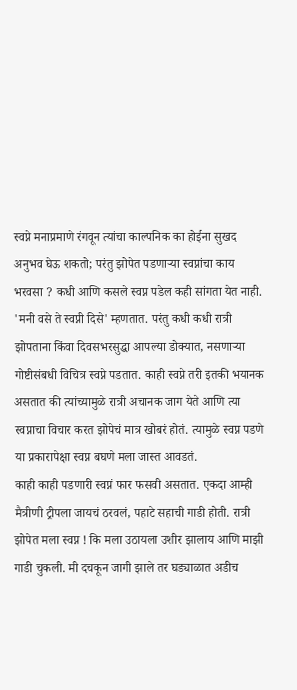स्वप्ने मनाप्रमाणे रंगवून त्यांचा काल्पनिक का होईना सुखद अनुभव घेऊ शकतो; परंतु झोपेत पडणाऱ्या स्वप्नांचा काय भरवसा ? कधी आणि कसले स्वप्न पडेल कही सांगता येत नाही. 'मनी वसे ते स्वप्नी दिसे' म्हणतात. परंतु कधी कधी रात्री झोपताना किंवा दिवसभरसुद्धा आपल्या डोक्यात, नसणाऱ्या गोष्टीसंबधी विचित्र स्वप्ने पडतात. काही स्वप्ने तरी इतकी भयानक असतात की त्यांच्यामुळे रात्री अचानक जाग येते आणि त्या स्वप्नाचा विचार करत झोपेचं मात्र खोबरं होतं. त्यामुळे स्वप्न पडणे या प्रकारापेक्षा स्वप्न बघणे मला जास्त आवडतं.
काही काही पडणारी स्वप्नं फार फसवी असतात. एकदा आम्ही मैत्रीणी ट्रीपला जायचं ठरवलं, पहाटे सहाची गाडी होती. रात्री झोपेत मला स्वप्न ! कि मला उठायला उशीर झालाय आणि माझी गाडी चुकली. मी दचकून जागी झाले तर घड्याळात अडीच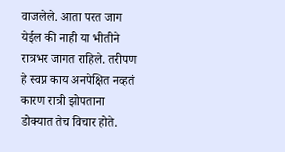वाजलेले. आता परत जाग येईल की नाही या भीतीने रात्रभर जागत राहिले. तरीपण हे स्वप्न काय अनपेक्षित नव्हतं कारण रात्री झोपताना डोक्यात तेच विचार होते.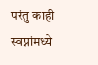परंतु काही स्वप्नांमध्ये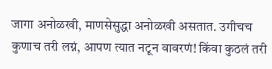जागा अनोळखी, माणसेसुद्धा अनोळखी असतात. उगीचच कुणाच तरी लग्नं, आपण त्यात नटून वावरणं! किंवा कुठलं तरी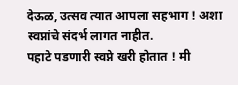देऊळ, उत्सव त्यात आपला सहभाग ! अशा स्वप्नांचे संदर्भ लागत नाहीत.
पहाटे पडणारी स्वप्ने खरी होतात ! मी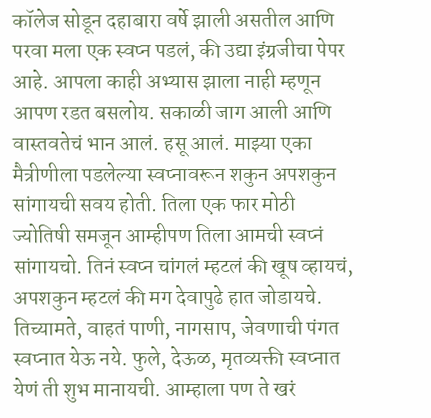कॉलेज सोडून दहाबारा वर्षे झाली असतील आणि परवा मला एक स्वप्न पडलं, की उद्या इंग्रजीचा पेपर आहे. आपला काही अभ्यास झाला नाही म्हणून आपण रडत बसलोय. सकाळी जाग आली आणि वास्तवतेचं भान आलं. हसू आलं. माझ्या एका मैत्रीणीला पडलेल्या स्वप्नावरून शकुन अपशकुन सांगायची सवय होती. तिला एक फार मोठी ज्योतिषी समजून आम्हीपण तिला आमची स्वप्नं सांगायचो. तिनं स्वप्न चांगलं म्हटलं की खूष व्हायचं, अपशकुन म्हटलं की मग देवापुढे हात जोडायचे. तिच्यामते, वाहतं पाणी, नागसाप, जेवणाची पंगत स्वप्नात येऊ नये. फुले, देऊळ, मृतव्यक्ती स्वप्नात येणं ती शुभ मानायची. आम्हाला पण ते खरं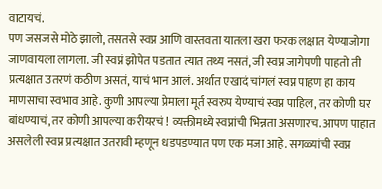वाटायचं.
पण जसजसे मोठे झालो, तसतसे स्वप्न आणि वास्तवता यातला खरा फरक लक्षात येण्याजोगा जाणवायला लागला. जी स्वप्नं झोपेत पडतात त्यात तथ्य नसतं, जी स्वप्न जागेपणी पाहतो ती प्रत्यक्षात उतरणं कठीण असतं, याचं भान आलं. अर्थात एखादं चांगलं स्वप्न पाहण हा काय माणसाचा स्वभाव आहे. कुणी आपल्या प्रेमाला मूर्त स्वरुप येण्याचं स्वप्न पाहिल, तर कोणी घर बांधण्याचं, तर कोणी आपल्या करीयरचं ! व्यक्तीमध्ये स्वप्नांची भिन्नता असणारच. आपण पाहात असलेली स्वप्न प्रत्यक्षात उतरावी म्हणून धडपडण्यात पण एक मजा आहे. सगळ्यांची स्वप्न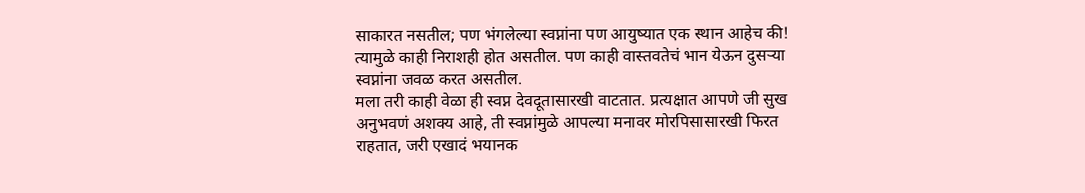साकारत नसतील; पण भंगलेल्या स्वप्नांना पण आयुष्यात एक स्थान आहेच की! त्यामुळे काही निराशही होत असतील. पण काही वास्तवतेचं भान येऊन दुसऱ्या स्वप्नांना जवळ करत असतील.
मला तरी काही वेळा ही स्वप्न देवदूतासारखी वाटतात. प्रत्यक्षात आपणे जी सुख अनुभवणं अशक्य आहे, ती स्वप्नांमुळे आपल्या मनावर मोरपिसासारखी फिरत राहतात, जरी एखादं भयानक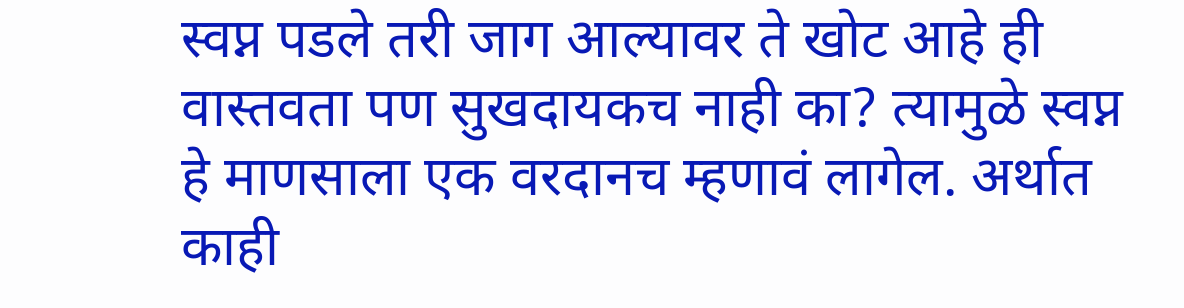स्वप्न पडले तरी जाग आल्यावर ते खोट आहे ही वास्तवता पण सुखदायकच नाही का? त्यामुळे स्वप्न हे माणसाला एक वरदानच म्हणावं लागेल. अर्थात काही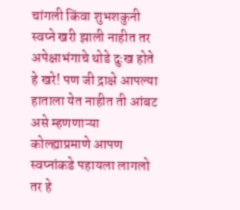चांगली किंवा शुभशकुनी स्वप्ने खरी झाली नाहीत तर अपेक्षाभंगाचे थोडे दुःख होते हे खरे! पण जी द्राक्षे आपल्या हाताला येत नाहीत ती आंबट असे म्हणणाऱ्या कोल्ह्याप्रमाणे आपण स्वप्नांकडे पहायला लागलो तर हे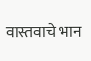वास्तवाचे भान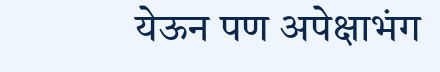येऊन पण अपेक्षाभंग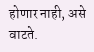होणार नाही, असे वाटते.